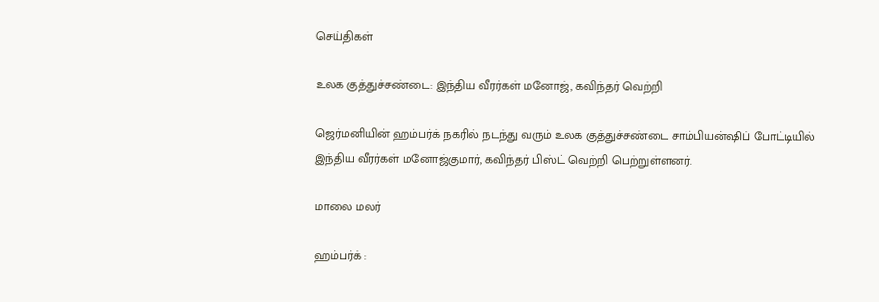செய்திகள்

உலக குத்துச்சண்டை: இந்திய வீரர்கள் மனோஜ், கவிந்தர் வெற்றி

ஜெர்மனியின் ஹம்பர்க் நகரில் நடந்து வரும் உலக குத்துச்சண்டை சாம்பியன்ஷிப் போட்டியில் இந்திய வீரர்கள் மனோஜ்குமார், கவிந்தர் பிஸ்ட் வெற்றி பெற்றுள்ளனர்.

மாலை மலர்

ஹம்பர்க் :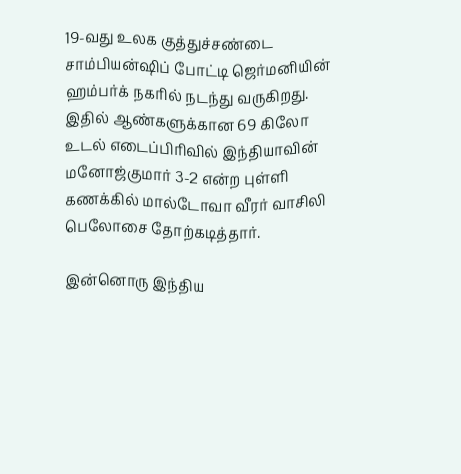19-வது உலக குத்துச்சண்டை சாம்பியன்ஷிப் போட்டி ஜெர்மனியின் ஹம்பர்க் நகரில் நடந்து வருகிறது. இதில் ஆண்களுக்கான 69 கிலோ உடல் எடைப்பிரிவில் இந்தியாவின் மனோஜ்குமார் 3-2 என்ற புள்ளி கணக்கில் மால்டோவா வீரர் வாசிலி பெலோசை தோற்கடித்தார்.

இன்னொரு இந்திய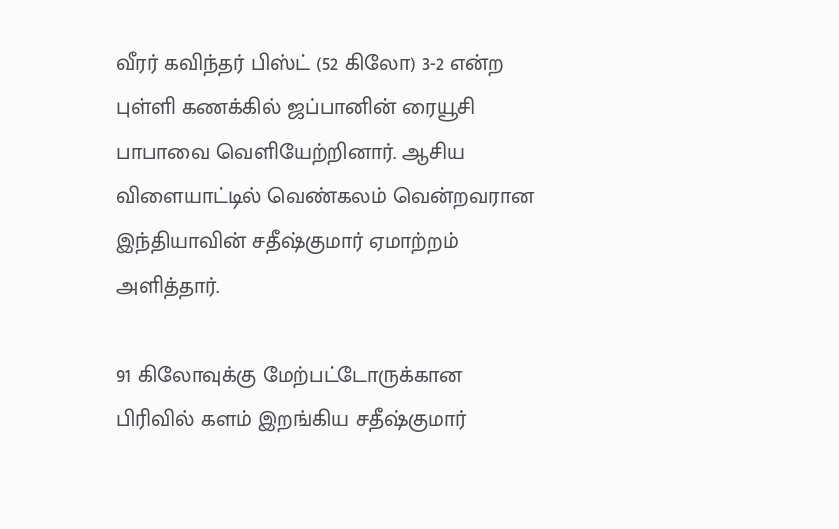வீரர் கவிந்தர் பிஸ்ட் (52 கிலோ) 3-2 என்ற புள்ளி கணக்கில் ஜப்பானின் ரையூசி பாபாவை வெளியேற்றினார். ஆசிய விளையாட்டில் வெண்கலம் வென்றவரான இந்தியாவின் சதீஷ்குமார் ஏமாற்றம் அளித்தார்.

91 கிலோவுக்கு மேற்பட்டோருக்கான பிரிவில் களம் இறங்கிய சதீஷ்குமார்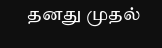தனது முதல்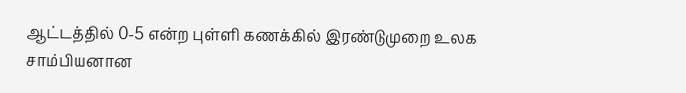ஆட்டத்தில் 0-5 என்ற புள்ளி கணக்கில் இரண்டுமுறை உலக சாம்பியனான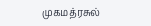முகமத்ரசுல்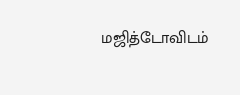மஜித்டோவிடம்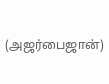(அஜர்பைஜான்)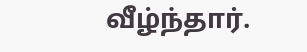வீழ்ந்தார்.